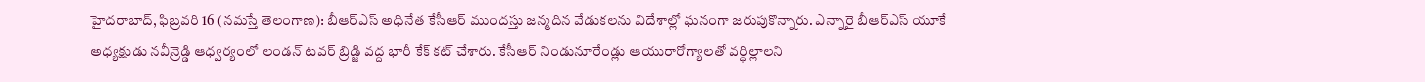హైదరాబాద్, ఫిబ్రవరి 16 (నమస్తే తెలంగాణ): బీఆర్ఎస్ అధినేత కేసీఆర్ ముందస్తు జన్మదిన వేడుకలను విదేశాల్లో ఘనంగా జరుపుకొన్నారు. ఎన్నారై బీఆర్ఎస్ యూకే అధ్యక్షుడు నవీన్రెడ్డి ఆధ్వర్యంలో లండన్ టవర్ బ్రిడ్జి వద్ద భారీ కేక్ కట్ చేశారు. కేసీఆర్ నిండునూరేండ్లు ఆయురారోగ్యాలతో వర్ధిల్లాలని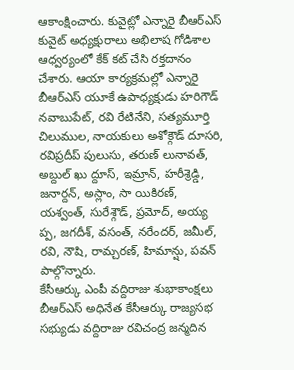ఆకాంక్షించారు. కువైట్లో ఎన్నారై బీఆర్ఎస్ కువైట్ అధ్యక్షురాలు అభిలాష గోడిశాల ఆధ్వర్యంలో కేక్ కట్ చేసి రక్తదానం చేశారు. ఆయా కార్యక్రమల్లో ఎన్నారై బీఆర్ఎస్ యూకే ఉపాధ్యక్షుడు హరిగౌడ్ నవాబుపేట్, రవి రేటినేని, సత్యమూర్తి చిలుముల, నాయకులు అశోక్గౌడ్ దూసరి, రవిప్రదీప్ పులుసు, తరుణ్ లునావత్, అబ్దుల్ ఖు ద్దూస్, ఇమ్రాన్, హరీశ్రెడ్డి, జనార్దన్, అస్లాం, సా యికిరణ్, యశ్వంత్, సురేశ్గౌడ్, ప్రమోద్, అయ్య ప్ప, జగదీశ్, వసంత్, నరేందర్, జమీల్, రవి, నౌషి, రామ్చరణ్, హిమాన్షు, పవన్ పాల్గొన్నారు.
కేసీఆర్కు ఎంపీ వద్దిరాజు శుభాకాంక్షలు
బీఆర్ఎస్ అధినేత కేసీఆర్కు రాజ్యసభ సభ్యుడు వద్దిరాజు రవిచంద్ర జన్మదిన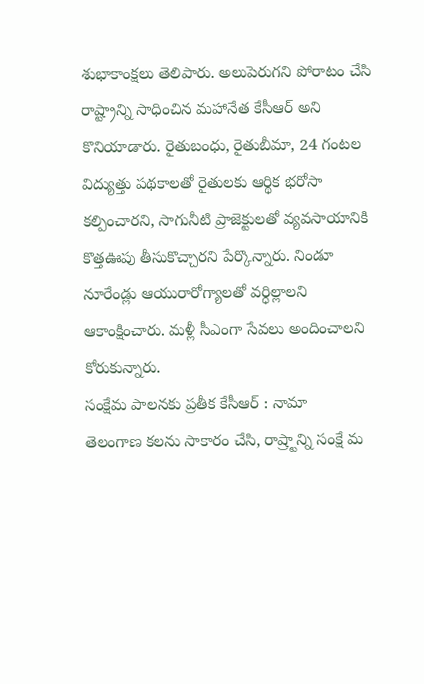శుభాకాంక్షలు తెలిపారు. అలుపెరుగని పోరాటం చేసి రాష్ట్రాన్ని సాధించిన మహానేత కేసీఆర్ అని కొనియాడారు. రైతుబంధు, రైతుబీమా, 24 గంటల విద్యుత్తు పథకాలతో రైతులకు ఆర్థిక భరోసా కల్పించారని, సాగునీటి ప్రాజెక్టులతో వ్యవసాయానికి కొత్తఊపు తీసుకొచ్చారని పేర్కొన్నారు. నిండూ నూరేండ్లు ఆయురారోగ్యాలతో వర్ధిల్లాలని ఆకాంక్షించారు. మళ్లీ సీఎంగా సేవలు అందించాలని కోరుకున్నారు.
సంక్షేమ పాలనకు ప్రతీక కేసీఆర్ : నామా
తెలంగాణ కలను సాకారం చేసి, రాష్ర్టాన్ని సంక్షే మ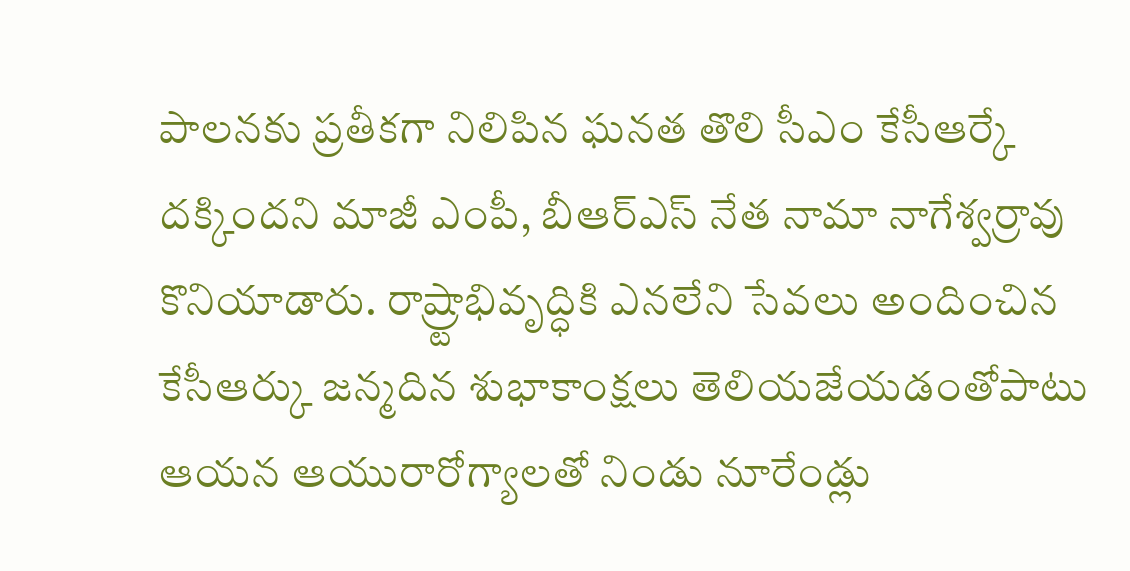పాలనకు ప్రతీకగా నిలిపిన ఘనత తొలి సీఎం కేసీఆర్కే దక్కిందని మాజీ ఎంపీ, బీఆర్ఎస్ నేత నామా నాగేశ్వర్రావు కొనియాడారు. రాష్ర్టాభివృద్ధికి ఎనలేని సేవలు అందించిన కేసీఆర్కు జన్మదిన శుభాకాంక్షలు తెలియజేయడంతోపాటు ఆయన ఆయురారోగ్యాలతో నిండు నూరేండ్లు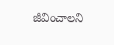జీవించాలని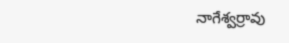నాగేశ్వర్రావు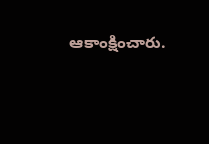ఆకాంక్షించారు.